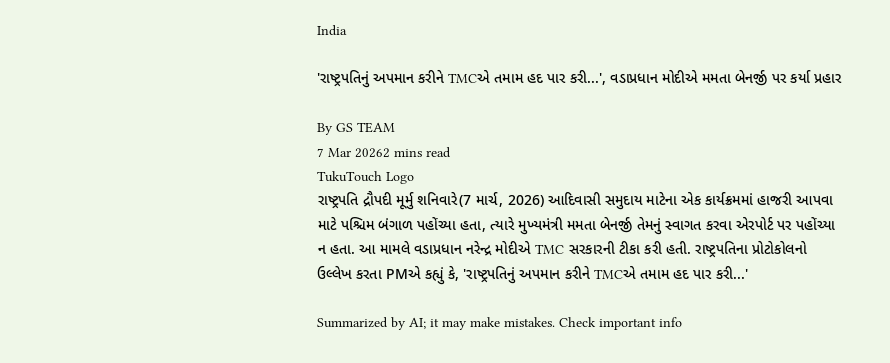India

'રાષ્ટ્રપતિનું અપમાન કરીને TMCએ તમામ હદ પાર કરી...', વડાપ્રધાન મોદીએ મમતા બેનર્જી પર કર્યા પ્રહાર

By GS TEAM
7 Mar 20262 mins read
TukuTouch Logo
રાષ્ટ્રપતિ દ્રૌપદી મૂર્મુ શનિવારે(7 માર્ચ, 2026) આદિવાસી સમુદાય માટેના એક કાર્યક્રમમાં હાજરી આપવા માટે પશ્ચિમ બંગાળ પહોંચ્યા હતા, ત્યારે મુખ્યમંત્રી મમતા બેનર્જી તેમનું સ્વાગત કરવા એરપોર્ટ પર પહોંચ્યા ન હતા. આ મામલે વડાપ્રધાન નરેન્દ્ર મોદીએ TMC સરકારની ટીકા કરી હતી. રાષ્ટ્રપતિના પ્રોટોકોલનો ઉલ્લેખ કરતા PMએ કહ્યું કે, 'રાષ્ટ્રપતિનું અપમાન કરીને TMCએ તમામ હદ પાર કરી...'

Summarized by AI; it may make mistakes. Check important info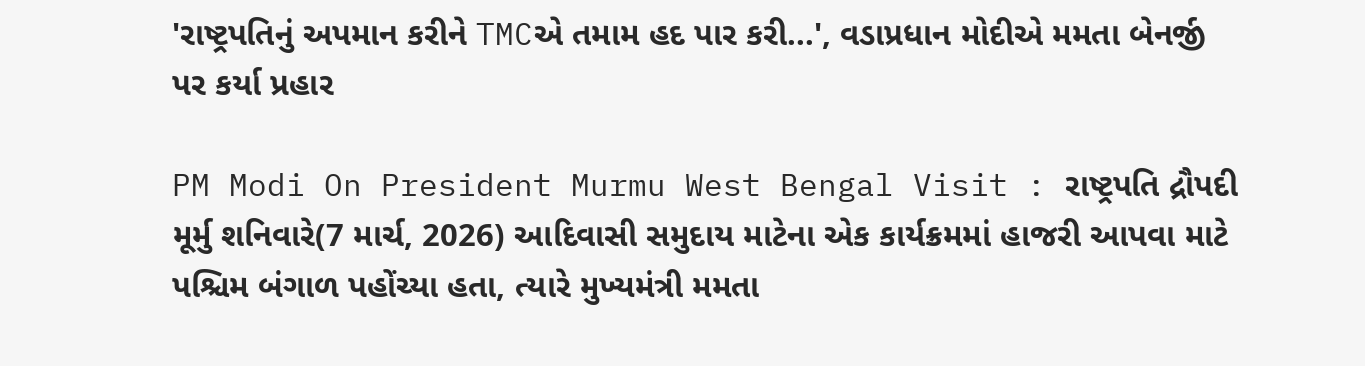'રાષ્ટ્રપતિનું અપમાન કરીને TMCએ તમામ હદ પાર કરી...', વડાપ્રધાન મોદીએ મમતા બેનર્જી પર કર્યા પ્રહાર

PM Modi On President Murmu West Bengal Visit : રાષ્ટ્રપતિ દ્રૌપદી મૂર્મુ શનિવારે(7 માર્ચ, 2026) આદિવાસી સમુદાય માટેના એક કાર્યક્રમમાં હાજરી આપવા માટે પશ્ચિમ બંગાળ પહોંચ્યા હતા, ત્યારે મુખ્યમંત્રી મમતા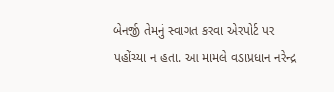બેનર્જી તેમનું સ્વાગત કરવા એરપોર્ટ પર પહોંચ્યા ન હતા. આ મામલે વડાપ્રધાન નરેન્દ્ર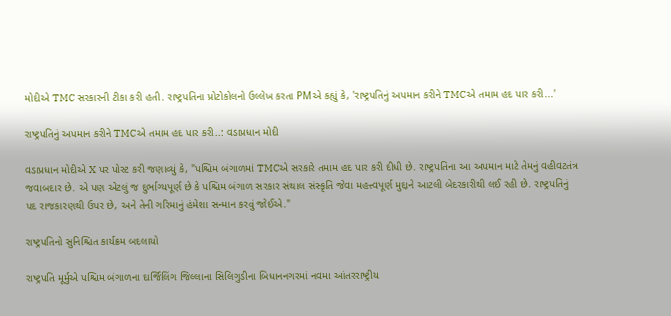મોદીએ TMC સરકારની ટીકા કરી હતી. રાષ્ટ્રપતિના પ્રોટોકોલનો ઉલ્લેખ કરતા PMએ કહ્યું કે, 'રાષ્ટ્રપતિનું અપમાન કરીને TMCએ તમામ હદ પાર કરી...'

રાષ્ટ્રપતિનું અપમાન કરીને TMCએ તમામ હદ પાર કરી..: વડાપ્રધાન મોદી

વડાપ્રધાન મોદીએ X પર પોસ્ટ કરી જણાવ્યું કે, "પશ્ચિમ બંગાળમાં TMCએ સરકારે તમામ હદ પાર કરી દીધી છે. રાષ્ટ્રપતિના આ અપમાન માટે તેમનું વહીવટતંત્ર જવાબદાર છે. એ પણ એટલું જ દુર્ભાગ્યપૂર્ણ છે કે પશ્ચિમ બંગાળ સરકાર સંથાલ સંસ્કૃતિ જેવા મહત્ત્વપૂર્ણ મુદ્દાને આટલી બેદરકારીથી લઈ રહી છે. રાષ્ટ્રપતિનું પદ રાજકારણથી ઉપર છે, અને તેની ગરિમાનું હંમેશા સન્માન કરવું જોઈએ."

રાષ્ટ્રપતિનો સુનિશ્ચિત કાર્યક્રમ બદલાયો

રાષ્ટ્રપતિ મૂર્મુએ પશ્ચિમ બંગાળના દાર્જિલિંગ જિલ્લાના સિલિગુડીના બિધાનનગરમાં નવમા આંતરરાષ્ટ્રીય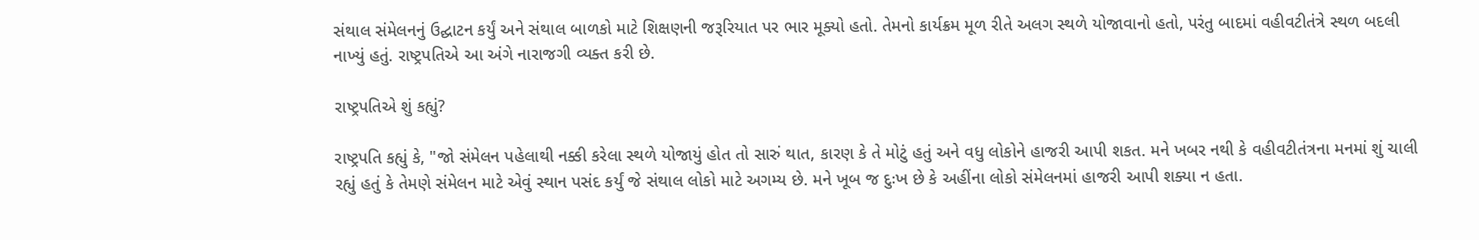સંથાલ સંમેલનનું ઉદ્ઘાટન કર્યું અને સંથાલ બાળકો માટે શિક્ષણની જરૂરિયાત પર ભાર મૂક્યો હતો. તેમનો કાર્યક્રમ મૂળ રીતે અલગ સ્થળે યોજાવાનો હતો, પરંતુ બાદમાં વહીવટીતંત્રે સ્થળ બદલી નાખ્યું હતું. રાષ્ટ્રપતિએ આ અંગે નારાજગી વ્યક્ત કરી છે.

રાષ્ટ્રપતિએ શું કહ્યું?

રાષ્ટ્રપતિ કહ્યું કે, "જો સંમેલન પહેલાથી નક્કી કરેલા સ્થળે યોજાયું હોત તો સારું થાત, કારણ કે તે મોટું હતું અને વધુ લોકોને હાજરી આપી શકત. મને ખબર નથી કે વહીવટીતંત્રના મનમાં શું ચાલી રહ્યું હતું કે તેમણે સંમેલન માટે એવું સ્થાન પસંદ કર્યું જે સંથાલ લોકો માટે અગમ્ય છે. મને ખૂબ જ દુઃખ છે કે અહીંના લોકો સંમેલનમાં હાજરી આપી શક્યા ન હતા.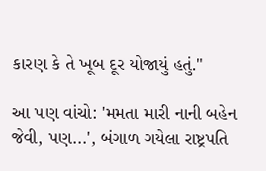કારણ કે તે ખૂબ દૂર યોજાયું હતું."

આ પણ વાંચો: 'મમતા મારી નાની બહેન જેવી, પણ...', બંગાળ ગયેલા રાષ્ટ્રપતિ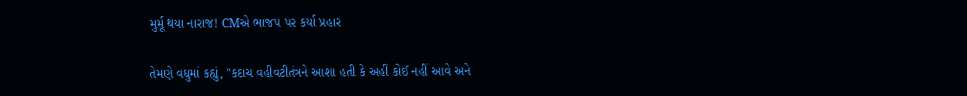મુર્મૂ થયા નારાજ! CMએ ભાજપ પર કર્યા પ્રહાર

તેમણે વધુમાં કહ્યું, "કદાચ વહીવટીતંત્રને આશા હતી કે અહીં કોઈ નહીં આવે અને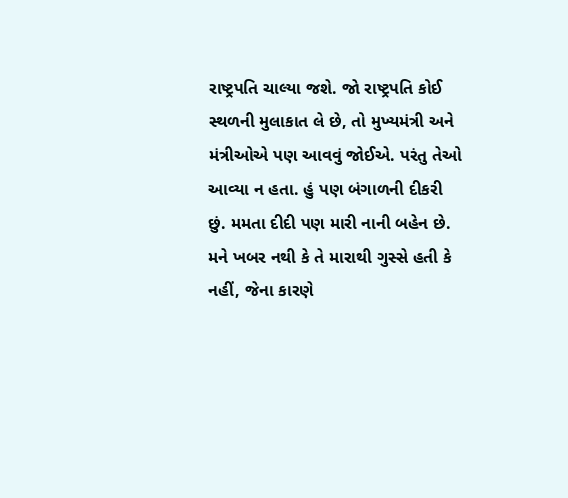રાષ્ટ્રપતિ ચાલ્યા જશે. જો રાષ્ટ્રપતિ કોઈ સ્થળની મુલાકાત લે છે, તો મુખ્યમંત્રી અને મંત્રીઓએ પણ આવવું જોઈએ. પરંતુ તેઓ આવ્યા ન હતા. હું પણ બંગાળની દીકરી છું. મમતા દીદી પણ મારી નાની બહેન છે. મને ખબર નથી કે તે મારાથી ગુસ્સે હતી કે નહીં, જેના કારણે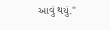આવું થયું."